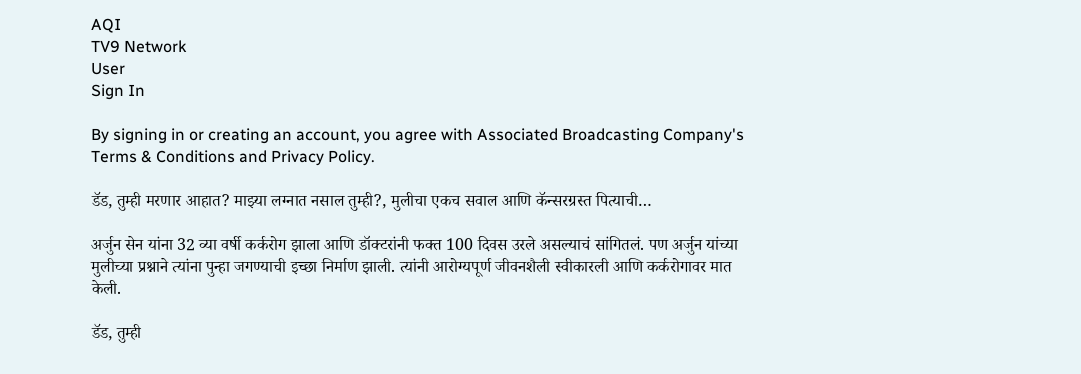AQI
TV9 Network
User
Sign In

By signing in or creating an account, you agree with Associated Broadcasting Company's Terms & Conditions and Privacy Policy.

डॅड, तुम्ही मरणार आहात? माझ्या लग्नात नसाल तुम्ही?, मुलीचा एकच सवाल आणि कॅन्सरग्रस्त पित्याची…

अर्जुन सेन यांना 32 व्या वर्षी कर्करोग झाला आणि डॉक्टरांनी फक्त 100 दिवस उरले असल्याचं सांगितलं. पण अर्जुन यांच्या मुलीच्या प्रश्नाने त्यांना पुन्हा जगण्याची इच्छा निर्माण झाली. त्यांनी आरोग्यपूर्ण जीवनशैली स्वीकारली आणि कर्करोगावर मात केली.

डॅड, तुम्ही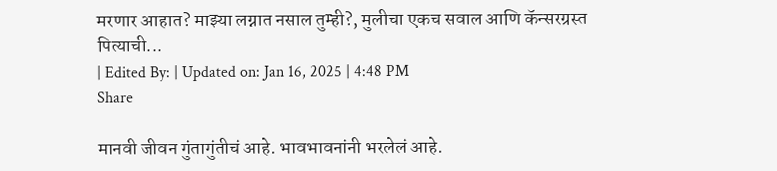मरणार आहात? माझ्या लग्नात नसाल तुम्ही?, मुलीचा एकच सवाल आणि कॅन्सरग्रस्त पित्याची...
| Edited By: | Updated on: Jan 16, 2025 | 4:48 PM
Share

मानवी जीवन गुंतागुंतीचं आहे. भावभावनांनी भरलेलं आहे.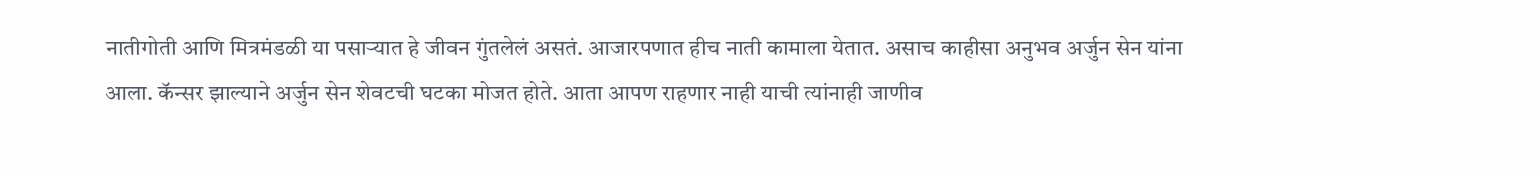नातीगोती आणि मित्रमंडळी या पसाऱ्यात हे जीवन गुंतलेलं असतं. आजारपणात हीच नाती कामाला येतात. असाच काहीसा अनुभव अर्जुन सेन यांना आला. कॅन्सर झाल्याने अर्जुन सेन शेवटची घटका मोजत होते. आता आपण राहणार नाही याची त्यांनाही जाणीव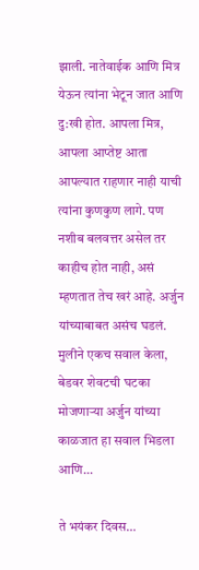झाली. नातेवाईक आणि मित्र येऊन त्यांना भेटून जात आणि दु:खी होत. आपला मित्र, आपला आप्तेष्ट आता आपल्यात राहणार नाही याची त्यांना कुणकुण लागे. पण नशीब बलवत्तर असेल तर काहीच होत नाही, असं म्हणतात तेच खरं आहे. अर्जुन यांच्याबाबत असंच घडलं. मुलीने एकच सवाल केला, बेडवर शेवटची घटका मोजणाऱ्या अर्जुन यांच्या काळजात हा सवाल भिडला आणि…

ते भयंकर दिवस…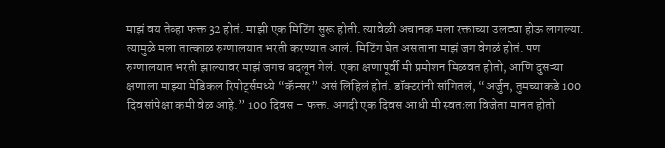माझं वय तेव्हा फक्त 32 होतं. माझी एक मिटिंग सुरू होती. त्यावेळी अचानक मला रक्ताच्या उलट्या होऊ लागल्या. त्यामुळे मला तात्काळ रुग्णालयात भरती करण्यात आलं. मिटिंग घेत असताना माझं जग वेगळं होतं. पण रुग्णालयात भरती झाल्यावर माझं जगच बदलून गेलं. एका क्षणापूर्वी मी प्रमोशन मिळवत होतो, आणि दुसऱ्या क्षणाला माझ्या मेडिकल रिपोर्ट्समध्ये “कॅन्सर” असं लिहिलं होतं. डॉक्टरांनी सांगितलं, “अर्जुन, तुमच्याकडे 100 दिवसांपेक्षा कमी वेळ आहे.” 100 दिवस – फक्त. अगदी एक दिवस आधी मी स्वतःला विजेता मानत होतो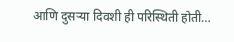आणि दुसऱ्या दिवशी ही परिस्थिती होती…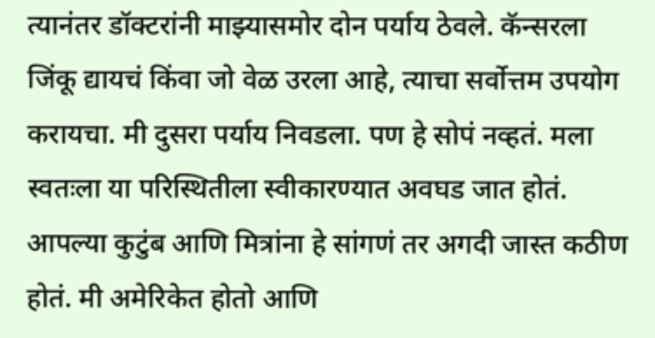त्यानंतर डॉक्टरांनी माझ्यासमोर दोन पर्याय ठेवले. कॅन्सरला जिंकू द्यायचं किंवा जो वेळ उरला आहे, त्याचा सर्वोत्तम उपयोग करायचा. मी दुसरा पर्याय निवडला. पण हे सोपं नव्हतं. मला स्वतःला या परिस्थितीला स्वीकारण्यात अवघड जात होतं. आपल्या कुटुंब आणि मित्रांना हे सांगणं तर अगदी जास्त कठीण होतं. मी अमेरिकेत होतो आणि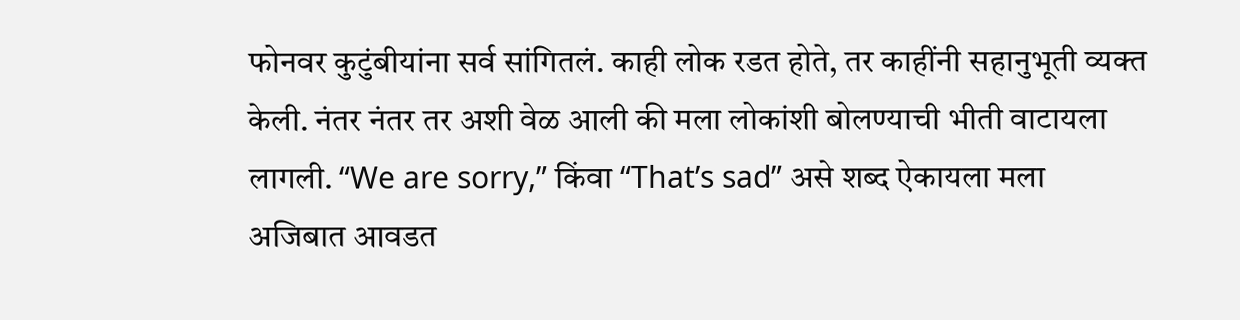फोनवर कुटुंबीयांना सर्व सांगितलं. काही लोक रडत होते, तर काहींनी सहानुभूती व्यक्त केली. नंतर नंतर तर अशी वेळ आली की मला लोकांशी बोलण्याची भीती वाटायला लागली. “We are sorry,” किंवा “That’s sad” असे शब्द ऐकायला मला अजिबात आवडत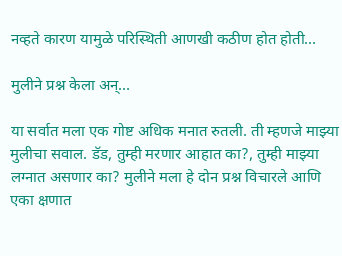नव्हते कारण यामुळे परिस्थिती आणखी कठीण होत होती…

मुलीने प्रश्न केला अन्…

या सर्वात मला एक गोष्ट अधिक मनात रुतली. ती म्हणजे माझ्या मुलीचा सवाल. डॅड, तुम्ही मरणार आहात का?, तुम्ही माझ्या लग्नात असणार का? मुलीने मला हे दोन प्रश्न विचारले आणि एका क्षणात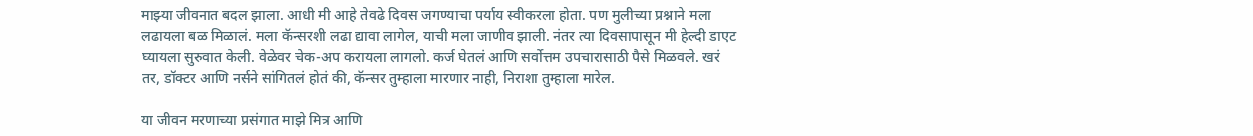माझ्या जीवनात बदल झाला. आधी मी आहे तेवढे दिवस जगण्याचा पर्याय स्वीकरला होता. पण मुलीच्या प्रश्नाने मला लढायला बळ मिळालं. मला कॅन्सरशी लढा द्यावा लागेल, याची मला जाणीव झाली. नंतर त्या दिवसापासून मी हेल्दी डाएट घ्यायला सुरुवात केली. वेळेवर चेक-अप करायला लागलो. कर्ज घेतलं आणि सर्वोत्तम उपचारासाठी पैसे मिळवले. खरं तर, डॉक्टर आणि नर्सने सांगितलं होतं की, कॅन्सर तुम्हाला मारणार नाही, निराशा तुम्हाला मारेल.

या जीवन मरणाच्या प्रसंगात माझे मित्र आणि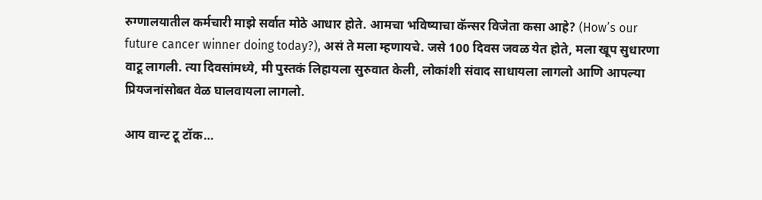रुग्णालयातील कर्मचारी माझे सर्वात मोठे आधार होते. आमचा भविष्याचा कॅन्सर विजेता कसा आहे? (How’s our future cancer winner doing today?), असं ते मला म्हणायचे. जसे 100 दिवस जवळ येत होते, मला खूप सुधारणा वाटू लागली. त्या दिवसांमध्ये, मी पुस्तकं लिहायला सुरुवात केली, लोकांशी संवाद साधायला लागलो आणि आपल्या प्रियजनांसोबत वेळ घालवायला लागलो.

आय वान्ट टू टॉक…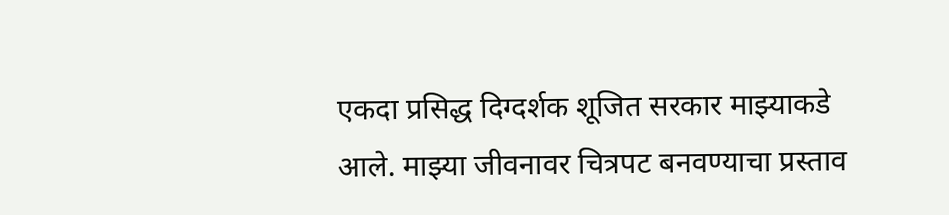एकदा प्रसिद्ध दिग्दर्शक शूजित सरकार माझ्याकडे आले. माझ्या जीवनावर चित्रपट बनवण्याचा प्रस्ताव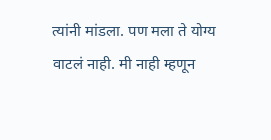त्यांनी मांडला. पण मला ते योग्य वाटलं नाही. मी नाही म्हणून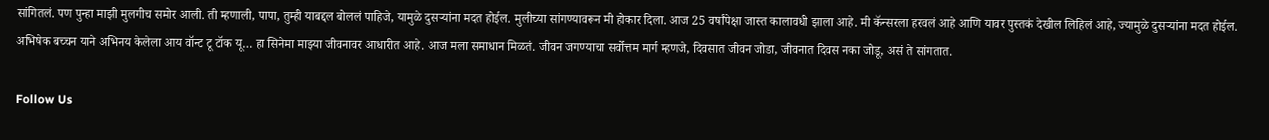सांगितलं. पण पुन्हा माझी मुलगीच समोर आली. ती म्हणाली, पापा, तुम्ही याबद्दल बोललं पाहिजे, यामुळे दुसऱ्यांना मदत होईल. मुलीच्या सांगण्यावरून मी होकार दिला. आज 25 वर्षांपेक्षा जास्त कालावधी झाला आहे. मी कॅन्सरला हरवलं आहे आणि यावर पुस्तकं देखील लिहिलं आहे, ज्यामुळे दुसऱ्यांना मदत होईल. अभिषेक बच्चन याने अभिनय केलेला आय वॉन्ट टू टॉक यू… हा सिनेमा माझ्या जीवनावर आधारीत आहे. आज मला समाधान मिळतं. जीवन जगण्याचा सर्वोत्तम मार्ग म्हणजे, दिवसात जीवन जोडा, जीवनात दिवस नका जोडू, असं ते सांगतात.

Follow Us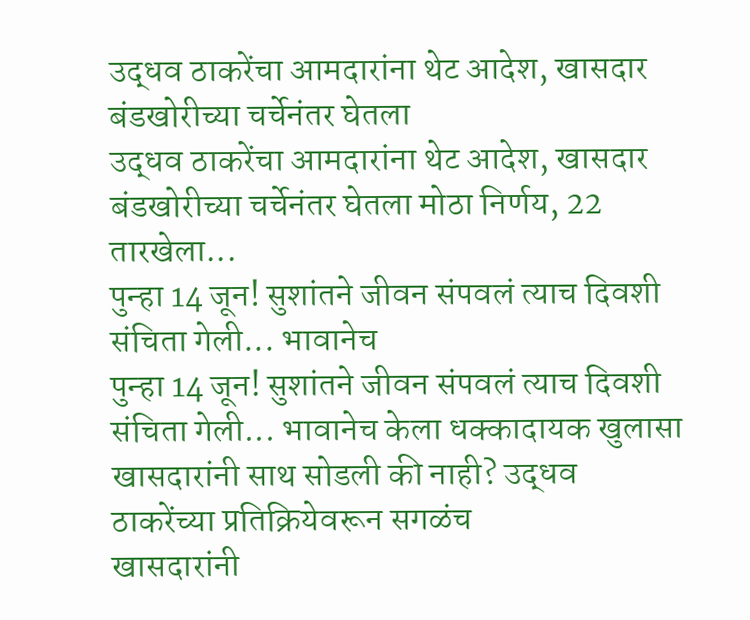उद्धव ठाकरेंचा आमदारांना थेट आदेश, खासदार बंडखोरीच्या चर्चेनंतर घेतला
उद्धव ठाकरेंचा आमदारांना थेट आदेश, खासदार बंडखोरीच्या चर्चेनंतर घेतला मोठा निर्णय, 22 तारखेला...
पुन्हा 14 जून! सुशांतने जीवन संपवलं त्याच दिवशी संचिता गेली... भावानेच
पुन्हा 14 जून! सुशांतने जीवन संपवलं त्याच दिवशी संचिता गेली... भावानेच केला धक्कादायक खुलासा
खासदारांनी साथ सोडली की नाही? उद्धव ठाकरेंच्या प्रतिक्रियेवरून सगळंच
खासदारांनी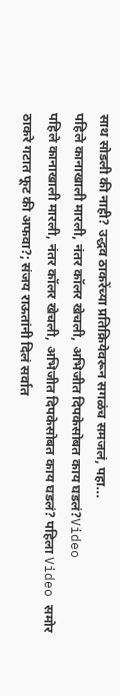साथ सोडली की नाही? उद्धव ठाकरेंच्या प्रतिक्रियेवरून सगळंच समजलं, पहा...
पहिले कानाखाली मारली, नंतर कॉलर खेचली, अभिजीत दिपकेसोबत काय घडलं?Video
पहिले कानाखाली मारली, नंतर कॉलर खेचली, अभिजीत दिपकेसोबत काय घडलं? पहिला Video समोर
ठाकरे गटात फूट की अफवा?; संजय राऊतांनी दिलं सर्वात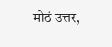मोठं उत्तर,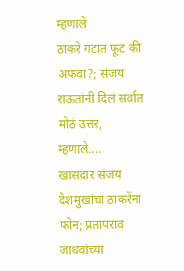म्हणाले
ठाकरे गटात फूट की अफवा?; संजय राऊतांनी दिलं सर्वात मोठं उत्तर, म्हणाले....
खासदार संजय देशमुखांचा ठाकरेंना फोन; प्रतापराव जाधवांच्या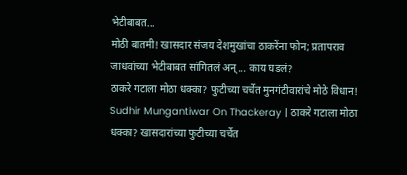भेटीबाबत...
मोठी बातमी! खासदार संजय देशमुखांचा ठाकरेंना फोन; प्रतापराव जाधवांच्या भेटीबाबत सांगितलं अन्... काय घडलं?
ठाकरे गटाला मोठा धक्का? फुटीच्या चर्चेत मुनगंटीवारांचे मोठे विधान!
Sudhir Mungantiwar On Thackeray | ठाकरे गटाला मोठा धक्का? खासदारांच्या फुटीच्या चर्चेत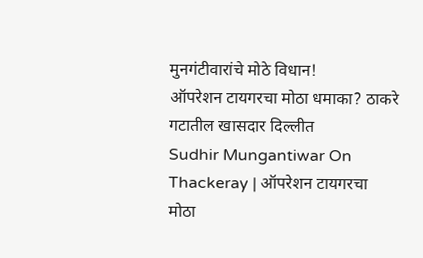मुनगंटीवारांचे मोठे विधान!
ऑपरेशन टायगरचा मोठा धमाका? ठाकरे गटातील खासदार दिल्लीत
Sudhir Mungantiwar On Thackeray | ऑपरेशन टायगरचा मोठा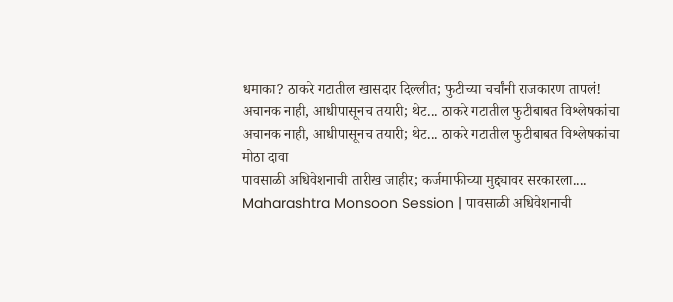धमाका? ठाकरे गटातील खासदार दिल्लीत; फुटीच्या चर्चांनी राजकारण तापलं!
अचानक नाही, आधीपासूनच तयारी; थेट... ठाकरे गटातील फुटीबाबत विश्लेषकांचा
अचानक नाही, आधीपासूनच तयारी; थेट... ठाकरे गटातील फुटीबाबत विश्लेषकांचा मोठा दावा
पावसाळी अधिवेशनाची तारीख जाहीर; कर्जमाफीच्या मुद्द्यावर सरकारला....
Maharashtra Monsoon Session | पावसाळी अधिवेशनाची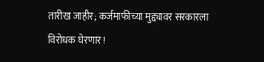तारीख जाहीर; कर्जमाफीच्या मुद्द्यावर सरकारला विरोधक घेरणार!